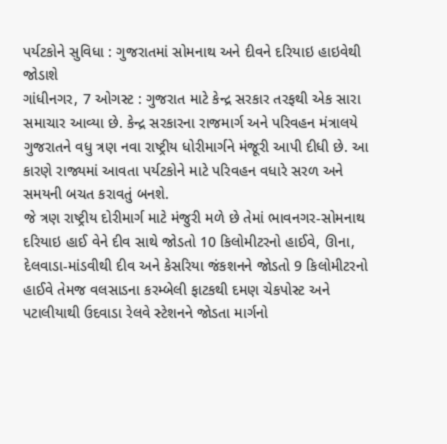પર્યટકોને સુવિધા : ગુજરાતમાં સોમનાથ અને દીવને દરિયાઇ હાઇવેથી જોડાશે
ગાંધીનગર, 7 ઓગસ્ટ : ગુજરાત માટે કેન્દ્ર સરકાર તરફથી એક સારા સમાચાર આવ્યા છે. કેન્દ્ર સરકારના રાજમાર્ગ અને પરિવહન મંત્રાલયે ગુજરાતને વધુ ત્રણ નવા રાષ્ટ્રીય ધોરીમાર્ગને મંજૂરી આપી દીધી છે. આ કારણે રાજ્યમાં આવતા પર્યટકોને માટે પરિવહન વધારે સરળ અને સમયની બચત કરાવતું બનશે.
જે ત્રણ રાષ્ટ્રીય દોરીમાર્ગ માટે મંજુરી મળે છે તેમાં ભાવનગર-સોમનાથ દરિયાઇ હાઈ વેને દીવ સાથે જોડતો 10 કિલોમીટરનો હાઈવે, ઊના, દેલવાડા-માંડવીથી દીવ અને કેસરિયા જંકશનને જોડતો 9 કિલોમીટરનો હાઈવે તેમજ વલસાડના કરમ્બેલી ફાટકથી દમણ ચેકપોસ્ટ અને પટાલીયાથી ઉદવાડા રેલવે સ્ટેશનને જોડતા માર્ગનો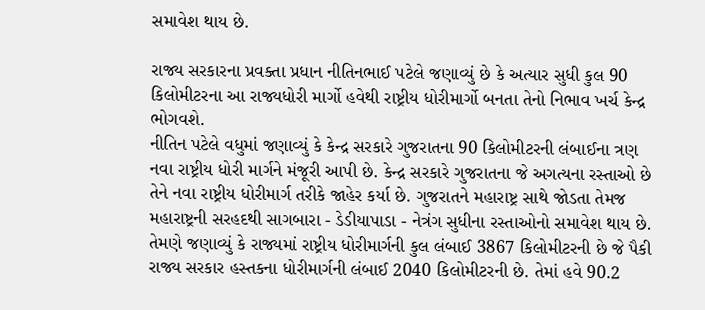સમાવેશ થાય છે.

રાજ્ય સરકારના પ્રવક્તા પ્રધાન નીતિનભાઈ પટેલે જણાવ્યું છે કે અત્યાર સુધી કુલ 90 કિલોમીટરના આ રાજ્યધોરી માર્ગો હવેથી રાષ્ટ્રીય ધોરીમાર્ગો બનતા તેનો નિભાવ ખર્ચ કેન્દ્ર ભોગવશે.
નીતિન પટેલે વધુમાં જણાવ્યું કે કેન્દ્ર સરકારે ગુજરાતના 90 કિલોમીટરની લંબાઈના ત્રણ નવા રાષ્ટ્રીય ધોરી માર્ગને મંજૂરી આપી છે. કેન્દ્ર સરકારે ગુજરાતના જે અગત્યના રસ્તાઓ છે તેને નવા રાષ્ટ્રીય ધોરીમાર્ગ તરીકે જાહેર કર્યા છે. ગુજરાતને મહારાષ્ટ્ર સાથે જોડતા તેમજ મહારાષ્ટ્રની સરહદથી સાગબારા - ડેડીયાપાડા - નેત્રંગ સુધીના રસ્તાઓનો સમાવેશ થાય છે.
તેમણે જણાવ્યું કે રાજ્યમાં રાષ્ટ્રીય ધોરીમાર્ગની કુલ લંબાઈ 3867 કિલોમીટરની છે જે પૈકી રાજ્ય સરકાર હસ્તકના ધોરીમાર્ગની લંબાઈ 2040 કિલોમીટરની છે. તેમાં હવે 90.2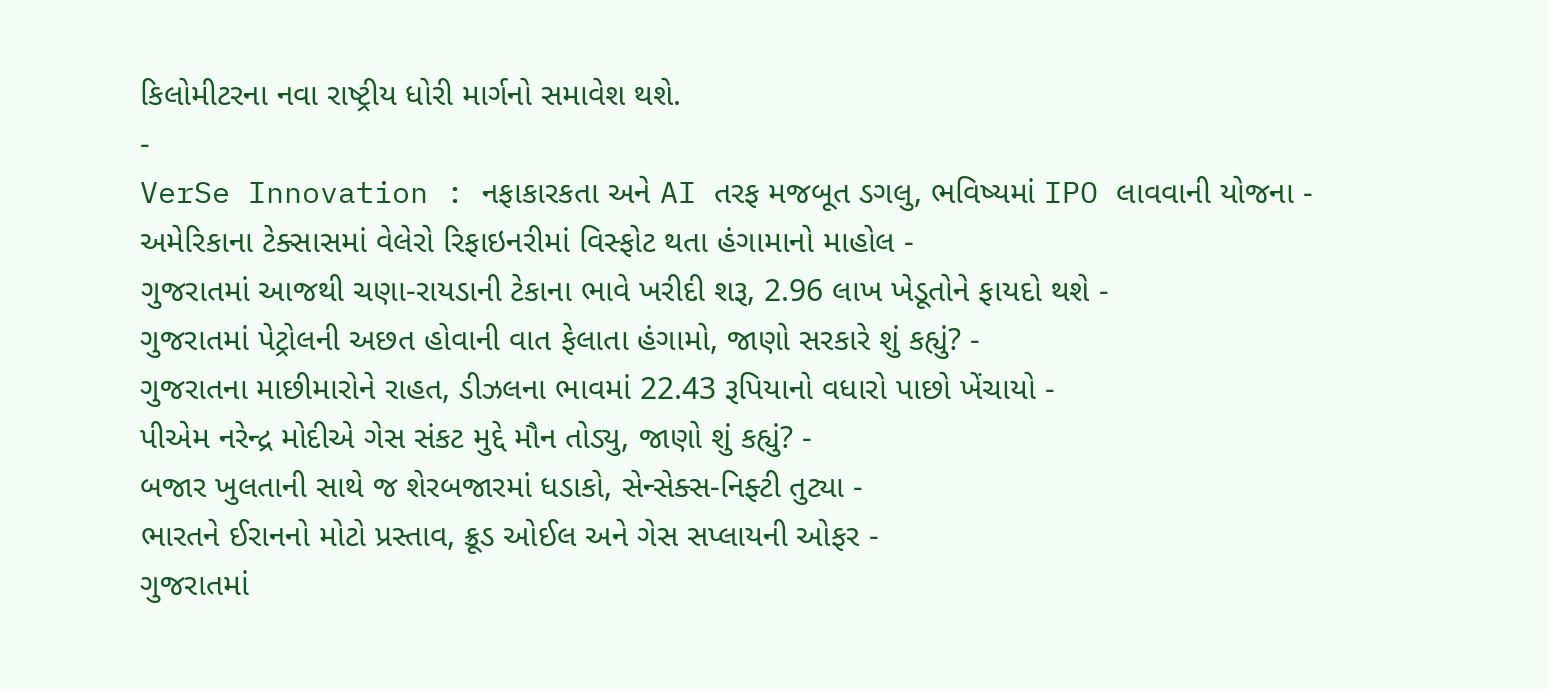કિલોમીટરના નવા રાષ્ટ્રીય ધોરી માર્ગનો સમાવેશ થશે.
-
VerSe Innovation : નફાકારકતા અને AI તરફ મજબૂત ડગલુ, ભવિષ્યમાં IPO લાવવાની યોજના -
અમેરિકાના ટેક્સાસમાં વેલેરો રિફાઇનરીમાં વિસ્ફોટ થતા હંગામાનો માહોલ -
ગુજરાતમાં આજથી ચણા-રાયડાની ટેકાના ભાવે ખરીદી શરૂ, 2.96 લાખ ખેડૂતોને ફાયદો થશે -
ગુજરાતમાં પેટ્રોલની અછત હોવાની વાત ફેલાતા હંગામો, જાણો સરકારે શું કહ્યું? -
ગુજરાતના માછીમારોને રાહત, ડીઝલના ભાવમાં 22.43 રૂપિયાનો વધારો પાછો ખેંચાયો -
પીએમ નરેન્દ્ર મોદીએ ગેસ સંકટ મુદ્દે મૌન તોડ્યુ, જાણો શું કહ્યું? -
બજાર ખુલતાની સાથે જ શેરબજારમાં ધડાકો, સેન્સેક્સ-નિફ્ટી તુટ્યા -
ભારતને ઈરાનનો મોટો પ્રસ્તાવ, ક્રૂડ ઓઈલ અને ગેસ સપ્લાયની ઓફર -
ગુજરાતમાં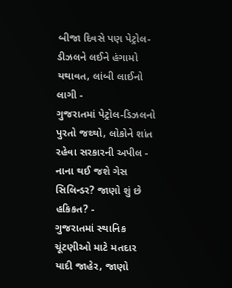બીજા દિવસે પણ પેટ્રોલ-ડીઝલને લઈને હંગામો યથાવત, લાંબી લાઈનો લાગી -
ગુજરાતમાં પેટ્રોલ-ડિઝલનો પુરતો જથ્થો, લોકોને શાંત રહેવા સરકારની અપીલ -
નાના થઈ જશે ગેસ સિલિન્ડર? જાણો શું છે હકિકત? -
ગુજરાતમાં સ્થાનિક ચૂંટણીઓ માટે મતદાર યાદી જાહેર, જાણો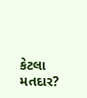કેટલા મતદાર?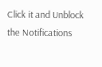Click it and Unblock the Notifications